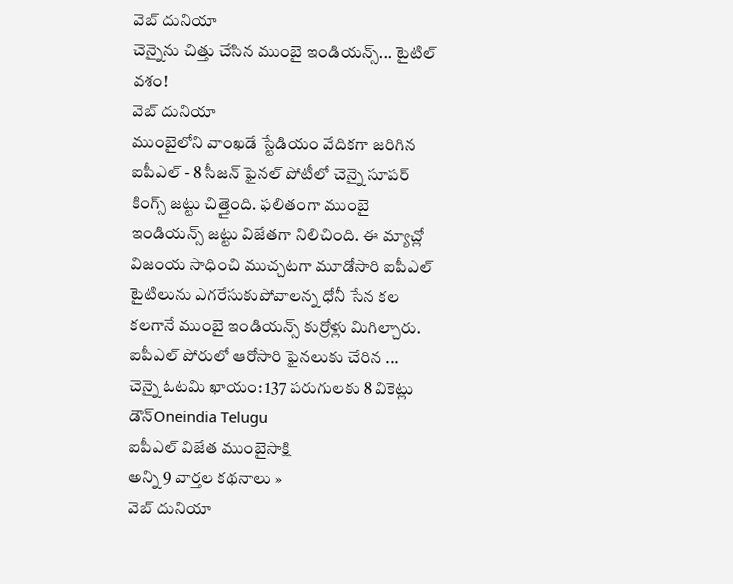వెబ్ దునియా
చెన్నైను చిత్తు చేసిన ముంబై ఇండియన్స్... టైటిల్ వశం!
వెబ్ దునియా
ముంబైలోని వాంఖడే స్టేడియం వేదికగా జరిగిన ఐపీఎల్ - 8 సీజన్ ఫైనల్ పోటీలో చెన్నై సూపర్ కింగ్స్ జట్టు చిత్తైంది. ఫలితంగా ముంబై ఇండియన్స్ జట్టు విజేతగా నిలిచింది. ఈ మ్యాచ్లో విజంయ సాధించి ముచ్చటగా మూడోసారి ఐపీఎల్ టైటిలును ఎగరేసుకుపోవాలన్న ధోనీ సేన కల కలగానే ముంబై ఇండియన్స్ కుర్రోళ్లు మిగిల్చారు. ఐపీఎల్ పోరులో ఆరోసారి ఫైనలుకు చేరిన ...
చెన్నై ఓటమి ఖాయం: 137 పరుగులకు 8 వికెట్లు డౌన్Oneindia Telugu
ఐపీఎల్ విజేత ముంబైసాక్షి
అన్ని 9 వార్తల కథనాలు »
వెబ్ దునియా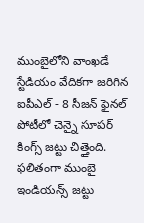ముంబైలోని వాంఖడే స్టేడియం వేదికగా జరిగిన ఐపీఎల్ - 8 సీజన్ ఫైనల్ పోటీలో చెన్నై సూపర్ కింగ్స్ జట్టు చిత్తైంది. ఫలితంగా ముంబై ఇండియన్స్ జట్టు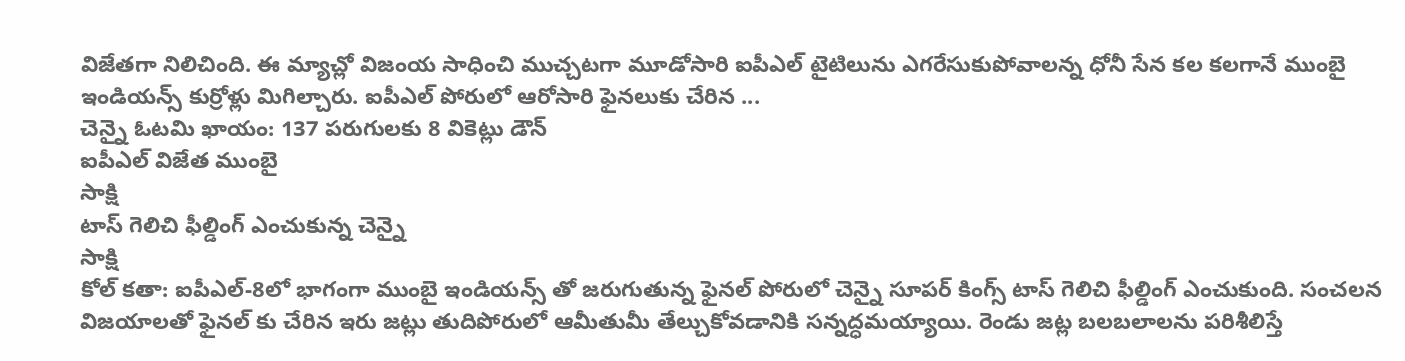విజేతగా నిలిచింది. ఈ మ్యాచ్లో విజంయ సాధించి ముచ్చటగా మూడోసారి ఐపీఎల్ టైటిలును ఎగరేసుకుపోవాలన్న ధోనీ సేన కల కలగానే ముంబై ఇండియన్స్ కుర్రోళ్లు మిగిల్చారు. ఐపీఎల్ పోరులో ఆరోసారి ఫైనలుకు చేరిన ...
చెన్నై ఓటమి ఖాయం: 137 పరుగులకు 8 వికెట్లు డౌన్
ఐపీఎల్ విజేత ముంబై
సాక్షి
టాస్ గెలిచి ఫీల్డింగ్ ఎంచుకున్న చెన్నై
సాక్షి
కోల్ కతా: ఐపీఎల్-8లో భాగంగా ముంబై ఇండియన్స్ తో జరుగుతున్న ఫైనల్ పోరులో చెన్నై సూపర్ కింగ్స్ టాస్ గెలిచి ఫీల్డింగ్ ఎంచుకుంది. సంచలన విజయాలతో ఫైనల్ కు చేరిన ఇరు జట్లు తుదిపోరులో ఆమీతుమీ తేల్చుకోవడానికి సన్నద్ధమయ్యాయి. రెండు జట్ల బలబలాలను పరిశీలిస్తే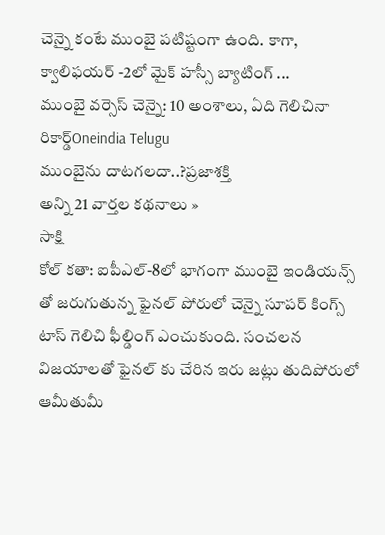చెన్నై కంటే ముంబై పటిష్టంగా ఉంది. కాగా, క్వాలిఫయర్ -2లో మైక్ హస్సీ బ్యాటింగ్ ...
ముంబై వర్సెస్ చెన్నై: 10 అంశాలు, ఏది గెలిచినా రికార్డ్Oneindia Telugu
ముంబైను దాటగలదా..?ప్రజాశక్తి
అన్ని 21 వార్తల కథనాలు »
సాక్షి
కోల్ కతా: ఐపీఎల్-8లో భాగంగా ముంబై ఇండియన్స్ తో జరుగుతున్న ఫైనల్ పోరులో చెన్నై సూపర్ కింగ్స్ టాస్ గెలిచి ఫీల్డింగ్ ఎంచుకుంది. సంచలన విజయాలతో ఫైనల్ కు చేరిన ఇరు జట్లు తుదిపోరులో ఆమీతుమీ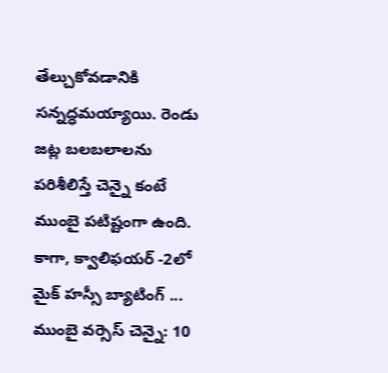తేల్చుకోవడానికి సన్నద్ధమయ్యాయి. రెండు జట్ల బలబలాలను పరిశీలిస్తే చెన్నై కంటే ముంబై పటిష్టంగా ఉంది. కాగా, క్వాలిఫయర్ -2లో మైక్ హస్సీ బ్యాటింగ్ ...
ముంబై వర్సెస్ చెన్నై: 10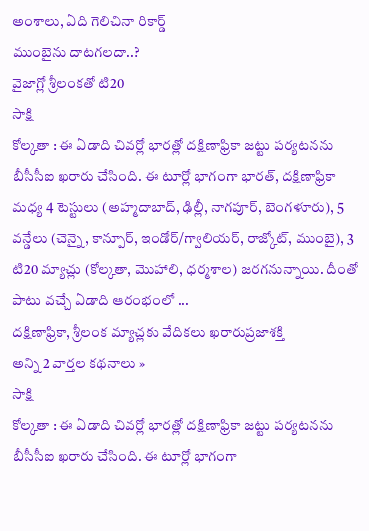అంశాలు, ఏది గెలిచినా రికార్డ్
ముంబైను దాటగలదా..?
వైజాగ్లో శ్రీలంకతో టి20
సాక్షి
కోల్కతా : ఈ ఏడాది చివర్లో భారత్లో దక్షిణాఫ్రికా జట్టు పర్యటనను బీసీసీఐ ఖరారు చేసింది. ఈ టూర్లో భాగంగా భారత్, దక్షిణాఫ్రికా మధ్య 4 టెస్టులు (అహ్మదాబాద్, ఢిల్లీ, నాగపూర్, బెంగళూరు), 5 వన్డేలు (చెన్నై, కాన్పూర్, ఇండోర్/గ్వాలియర్, రాజ్కోట్, ముంబై), 3 టి20 మ్యాచ్లు (కోల్కతా, మొహాలి, ధర్మశాల) జరగనున్నాయి. దీంతో పాటు వచ్చే ఏడాది ఆరంభంలో ...
దక్షిణాఫ్రికా, శ్రీలంక మ్యాచ్లకు వేదికలు ఖరారుప్రజాశక్తి
అన్ని 2 వార్తల కథనాలు »
సాక్షి
కోల్కతా : ఈ ఏడాది చివర్లో భారత్లో దక్షిణాఫ్రికా జట్టు పర్యటనను బీసీసీఐ ఖరారు చేసింది. ఈ టూర్లో భాగంగా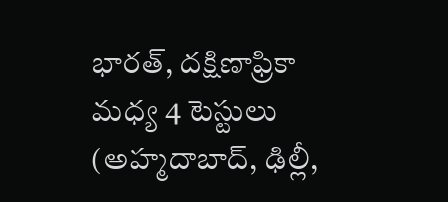భారత్, దక్షిణాఫ్రికా మధ్య 4 టెస్టులు (అహ్మదాబాద్, ఢిల్లీ,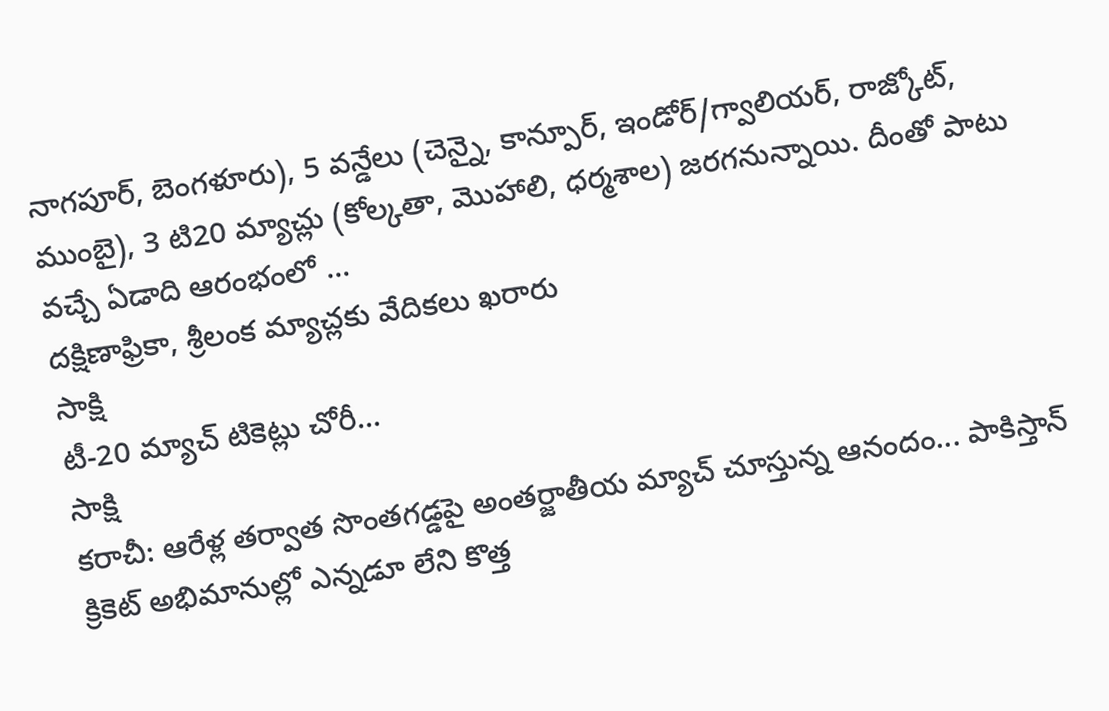నాగపూర్, బెంగళూరు), 5 వన్డేలు (చెన్నై, కాన్పూర్, ఇండోర్/గ్వాలియర్, రాజ్కోట్, ముంబై), 3 టి20 మ్యాచ్లు (కోల్కతా, మొహాలి, ధర్మశాల) జరగనున్నాయి. దీంతో పాటు వచ్చే ఏడాది ఆరంభంలో ...
దక్షిణాఫ్రికా, శ్రీలంక మ్యాచ్లకు వేదికలు ఖరారు
సాక్షి
టీ-20 మ్యాచ్ టికెట్లు చోరీ...
సాక్షి
కరాచీ: ఆరేళ్ల తర్వాత సొంతగడ్డపై అంతర్జాతీయ మ్యాచ్ చూస్తున్న ఆనందం... పాకిస్తాన్ క్రికెట్ అభిమానుల్లో ఎన్నడూ లేని కొత్త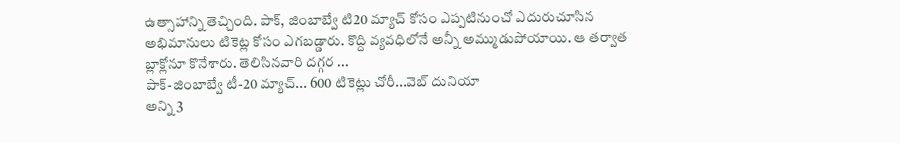ఉత్సాహాన్ని తెచ్చింది. పాక్, జింబాబ్వే టి20 మ్యాచ్ కోసం ఎప్పటినుంచో ఎదురుచూసిన అభిమానులు టికెట్ల కోసం ఎగబడ్డారు. కొద్ది వ్యవధిలోనే అన్నీ అమ్ముడుపోయాయి. ఆ తర్వాత బ్లాక్లోనూ కొనేశారు. తెలిసినవారి దగ్గర ...
పాక్-జింబాబ్వే టీ-20 మ్యాచ్... 600 టికెట్లు చోరీ...వెబ్ దునియా
అన్ని 3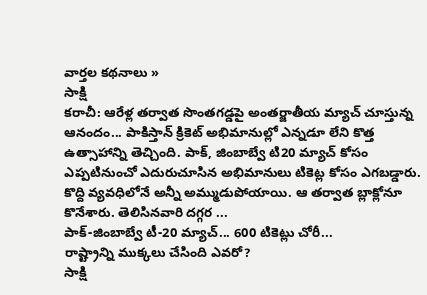వార్తల కథనాలు »
సాక్షి
కరాచీ: ఆరేళ్ల తర్వాత సొంతగడ్డపై అంతర్జాతీయ మ్యాచ్ చూస్తున్న ఆనందం... పాకిస్తాన్ క్రికెట్ అభిమానుల్లో ఎన్నడూ లేని కొత్త ఉత్సాహాన్ని తెచ్చింది. పాక్, జింబాబ్వే టి20 మ్యాచ్ కోసం ఎప్పటినుంచో ఎదురుచూసిన అభిమానులు టికెట్ల కోసం ఎగబడ్డారు. కొద్ది వ్యవధిలోనే అన్నీ అమ్ముడుపోయాయి. ఆ తర్వాత బ్లాక్లోనూ కొనేశారు. తెలిసినవారి దగ్గర ...
పాక్-జింబాబ్వే టీ-20 మ్యాచ్... 600 టికెట్లు చోరీ...
రాష్ట్రాన్ని ముక్కలు చేసింది ఎవరో?
సాక్షి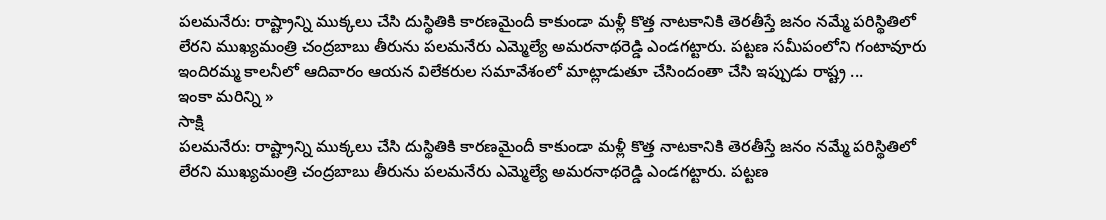పలమనేరు: రాష్ట్రాన్ని ముక్కలు చేసి దుస్థితికి కారణమైందీ కాకుండా మళ్లీ కొత్త నాటకానికి తెరతీస్తే జనం నమ్మే పరిస్థితిలో లేరని ముఖ్యమంత్రి చంద్రబాబు తీరును పలమనేరు ఎమ్మెల్యే అమరనాథరెడ్డి ఎండగట్టారు. పట్టణ సమీపంలోని గంటావూరు ఇందిరమ్మ కాలనీలో ఆదివారం ఆయన విలేకరుల సమావేశంలో మాట్లాడుతూ చేసిందంతా చేసి ఇప్పుడు రాష్ట్ర ...
ఇంకా మరిన్ని »
సాక్షి
పలమనేరు: రాష్ట్రాన్ని ముక్కలు చేసి దుస్థితికి కారణమైందీ కాకుండా మళ్లీ కొత్త నాటకానికి తెరతీస్తే జనం నమ్మే పరిస్థితిలో లేరని ముఖ్యమంత్రి చంద్రబాబు తీరును పలమనేరు ఎమ్మెల్యే అమరనాథరెడ్డి ఎండగట్టారు. పట్టణ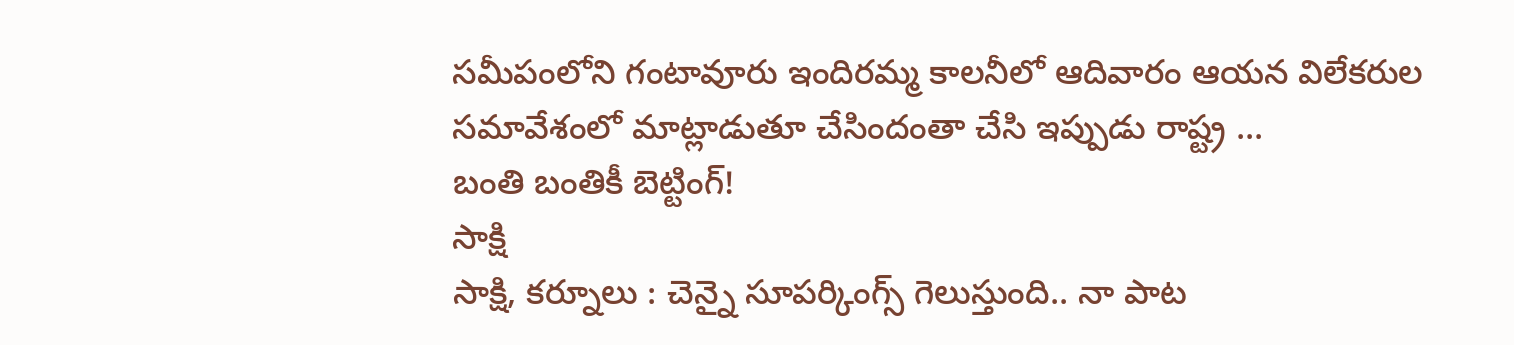సమీపంలోని గంటావూరు ఇందిరమ్మ కాలనీలో ఆదివారం ఆయన విలేకరుల సమావేశంలో మాట్లాడుతూ చేసిందంతా చేసి ఇప్పుడు రాష్ట్ర ...
బంతి బంతికీ బెట్టింగ్!
సాక్షి
సాక్షి, కర్నూలు : చెన్నై సూపర్కింగ్స్ గెలుస్తుంది.. నా పాట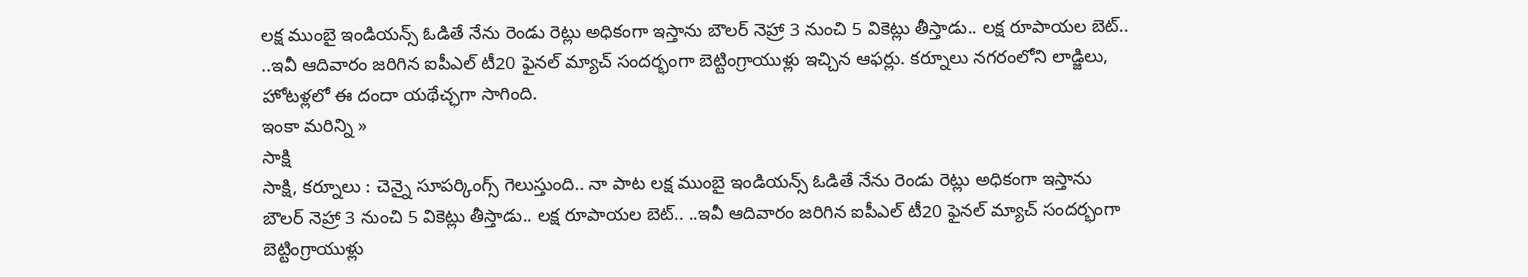లక్ష ముంబై ఇండియన్స్ ఓడితే నేను రెండు రెట్లు అధికంగా ఇస్తాను బౌలర్ నెహ్రా 3 నుంచి 5 వికెట్లు తీస్తాడు.. లక్ష రూపాయల బెట్.. ..ఇవీ ఆదివారం జరిగిన ఐపీఎల్ టీ20 ఫైనల్ మ్యాచ్ సందర్భంగా బెట్టింగ్రాయుళ్లు ఇచ్చిన ఆఫర్లు. కర్నూలు నగరంలోని లాడ్జిలు, హోటళ్లలో ఈ దందా యథేచ్ఛగా సాగింది.
ఇంకా మరిన్ని »
సాక్షి
సాక్షి, కర్నూలు : చెన్నై సూపర్కింగ్స్ గెలుస్తుంది.. నా పాట లక్ష ముంబై ఇండియన్స్ ఓడితే నేను రెండు రెట్లు అధికంగా ఇస్తాను బౌలర్ నెహ్రా 3 నుంచి 5 వికెట్లు తీస్తాడు.. లక్ష రూపాయల బెట్.. ..ఇవీ ఆదివారం జరిగిన ఐపీఎల్ టీ20 ఫైనల్ మ్యాచ్ సందర్భంగా బెట్టింగ్రాయుళ్లు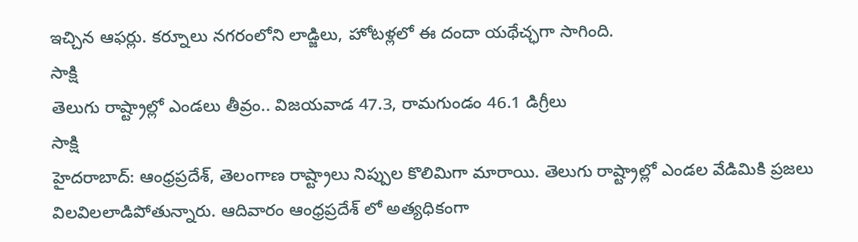ఇచ్చిన ఆఫర్లు. కర్నూలు నగరంలోని లాడ్జిలు, హోటళ్లలో ఈ దందా యథేచ్ఛగా సాగింది.
సాక్షి
తెలుగు రాష్ట్రాల్లో ఎండలు తీవ్రం.. విజయవాడ 47.3, రామగుండం 46.1 డిగ్రీలు
సాక్షి
హైదరాబాద్: ఆంధ్రప్రదేశ్, తెలంగాణ రాష్ట్రాలు నిప్పుల కొలిమిగా మారాయి. తెలుగు రాష్ట్రాల్లో ఎండల వేడిమికి ప్రజలు విలవిలలాడిపోతున్నారు. ఆదివారం ఆంధ్రప్రదేశ్ లో అత్యధికంగా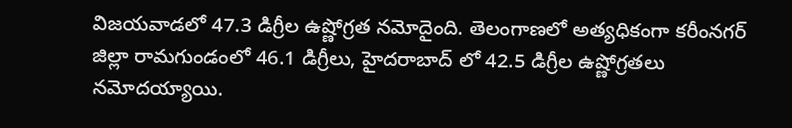విజయవాడలో 47.3 డిగ్రీల ఉష్ణోగ్రత నమోదైంది. తెలంగాణలో అత్యధికంగా కరీంనగర్ జిల్లా రామగుండంలో 46.1 డిగ్రీలు, హైదరాబాద్ లో 42.5 డిగ్రీల ఉష్ణోగ్రతలు నమోదయ్యాయి.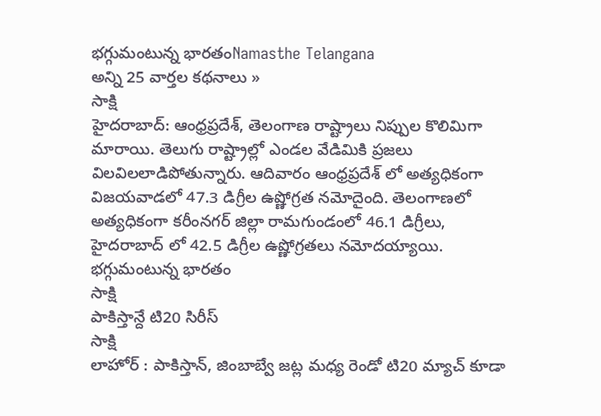భగ్గుమంటున్న భారతంNamasthe Telangana
అన్ని 25 వార్తల కథనాలు »
సాక్షి
హైదరాబాద్: ఆంధ్రప్రదేశ్, తెలంగాణ రాష్ట్రాలు నిప్పుల కొలిమిగా మారాయి. తెలుగు రాష్ట్రాల్లో ఎండల వేడిమికి ప్రజలు విలవిలలాడిపోతున్నారు. ఆదివారం ఆంధ్రప్రదేశ్ లో అత్యధికంగా విజయవాడలో 47.3 డిగ్రీల ఉష్ణోగ్రత నమోదైంది. తెలంగాణలో అత్యధికంగా కరీంనగర్ జిల్లా రామగుండంలో 46.1 డిగ్రీలు, హైదరాబాద్ లో 42.5 డిగ్రీల ఉష్ణోగ్రతలు నమోదయ్యాయి.
భగ్గుమంటున్న భారతం
సాక్షి
పాకిస్తాన్దే టి20 సిరీస్
సాక్షి
లాహోర్ : పాకిస్తాన్, జింబాబ్వే జట్ల మధ్య రెండో టి20 మ్యాచ్ కూడా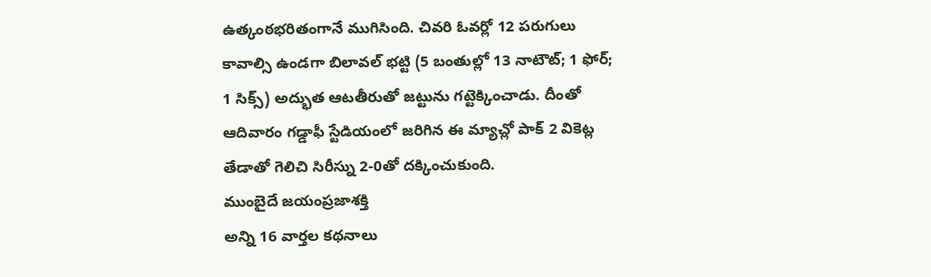ఉత్కంఠభరితంగానే ముగిసింది. చివరి ఓవర్లో 12 పరుగులు కావాల్సి ఉండగా బిలావల్ భట్టి (5 బంతుల్లో 13 నాటౌట్; 1 ఫోర్; 1 సిక్స్) అద్భుత ఆటతీరుతో జట్టును గట్టెక్కించాడు. దీంతో ఆదివారం గడ్డాఫీ స్టేడియంలో జరిగిన ఈ మ్యాచ్లో పాక్ 2 వికెట్ల తేడాతో గెలిచి సిరీస్ను 2-0తో దక్కించుకుంది.
ముంబైదే జయంప్రజాశక్తి
అన్ని 16 వార్తల కథనాలు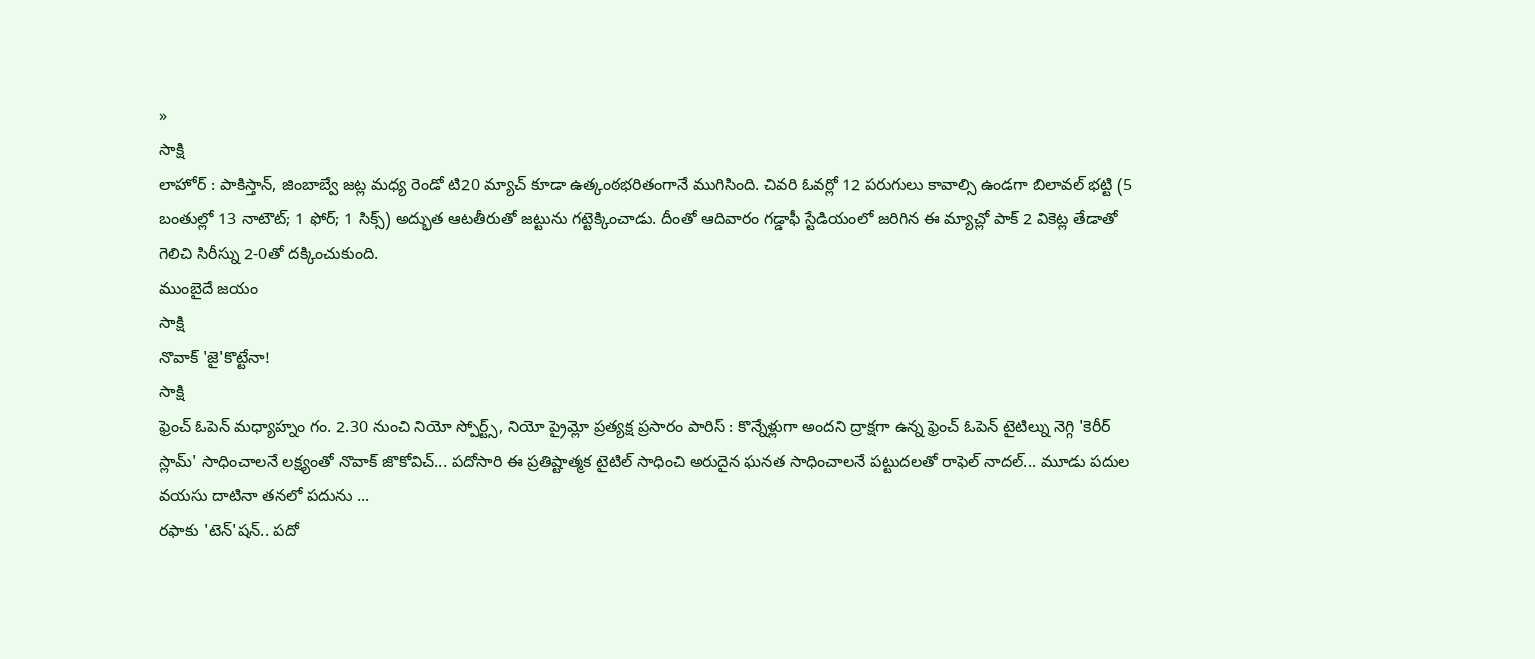»
సాక్షి
లాహోర్ : పాకిస్తాన్, జింబాబ్వే జట్ల మధ్య రెండో టి20 మ్యాచ్ కూడా ఉత్కంఠభరితంగానే ముగిసింది. చివరి ఓవర్లో 12 పరుగులు కావాల్సి ఉండగా బిలావల్ భట్టి (5 బంతుల్లో 13 నాటౌట్; 1 ఫోర్; 1 సిక్స్) అద్భుత ఆటతీరుతో జట్టును గట్టెక్కించాడు. దీంతో ఆదివారం గడ్డాఫీ స్టేడియంలో జరిగిన ఈ మ్యాచ్లో పాక్ 2 వికెట్ల తేడాతో గెలిచి సిరీస్ను 2-0తో దక్కించుకుంది.
ముంబైదే జయం
సాక్షి
నొవాక్ 'జై'కొట్టేనా!
సాక్షి
ఫ్రెంచ్ ఓపెన్ మధ్యాహ్నం గం. 2.30 నుంచి నియో స్పోర్ట్స్, నియో ప్రైమ్లో ప్రత్యక్ష ప్రసారం పారిస్ : కొన్నేళ్లుగా అందని ద్రాక్షగా ఉన్న ఫ్రెంచ్ ఓపెన్ టైటిల్ను నెగ్గి 'కెరీర్ స్లామ్' సాధించాలనే లక్ష్యంతో నొవాక్ జొకోవిచ్... పదోసారి ఈ ప్రతిష్టాత్మక టైటిల్ సాధించి అరుదైన ఘనత సాధించాలనే పట్టుదలతో రాఫెల్ నాదల్... మూడు పదుల వయసు దాటినా తనలో పదును ...
రఫాకు 'టెన్'షన్.. పదో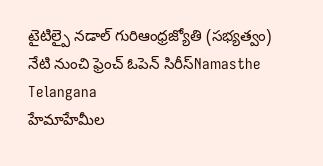టైటిల్పై నడాల్ గురిఆంధ్రజ్యోతి (సభ్యత్వం)
నేటి నుంచి ఫ్రెంచ్ ఓపెన్ సిరీస్Namasthe Telangana
హేమాహేమీల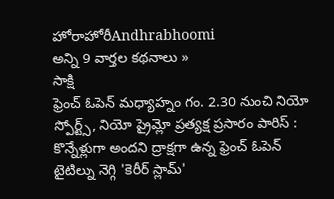హోరాహోరీAndhrabhoomi
అన్ని 9 వార్తల కథనాలు »
సాక్షి
ఫ్రెంచ్ ఓపెన్ మధ్యాహ్నం గం. 2.30 నుంచి నియో స్పోర్ట్స్, నియో ప్రైమ్లో ప్రత్యక్ష ప్రసారం పారిస్ : కొన్నేళ్లుగా అందని ద్రాక్షగా ఉన్న ఫ్రెంచ్ ఓపెన్ టైటిల్ను నెగ్గి 'కెరీర్ స్లామ్'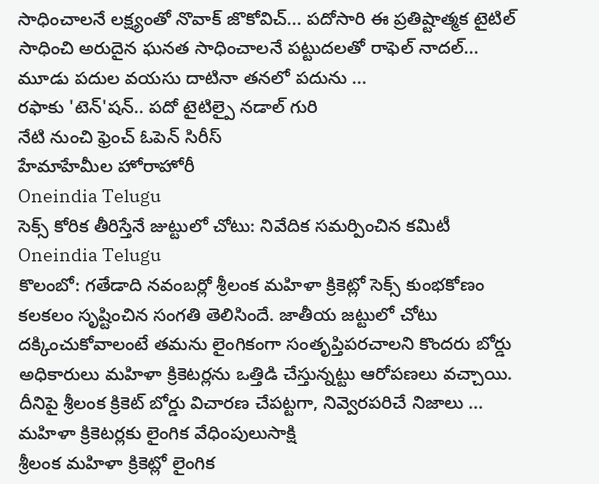సాధించాలనే లక్ష్యంతో నొవాక్ జొకోవిచ్... పదోసారి ఈ ప్రతిష్టాత్మక టైటిల్ సాధించి అరుదైన ఘనత సాధించాలనే పట్టుదలతో రాఫెల్ నాదల్... మూడు పదుల వయసు దాటినా తనలో పదును ...
రఫాకు 'టెన్'షన్.. పదో టైటిల్పై నడాల్ గురి
నేటి నుంచి ఫ్రెంచ్ ఓపెన్ సిరీస్
హేమాహేమీల హోరాహోరీ
Oneindia Telugu
సెక్స్ కోరిక తీరిస్తేనే జుట్టులో చోటు: నివేదిక సమర్పించిన కమిటీ
Oneindia Telugu
కొలంబో: గతేడాది నవంబర్లో శ్రీలంక మహిళా క్రికెట్లో సెక్స్ కుంభకోణం కలకలం సృష్టించిన సంగతి తెలిసిందే. జాతీయ జట్టులో చోటు దక్కించుకోవాలంటే తమను లైంగికంగా సంతృప్తిపరచాలని కొందరు బోర్డు అధికారులు మహిళా క్రికెటర్లను ఒత్తిడి చేస్తున్నట్టు ఆరోపణలు వచ్చాయి. దీనిపై శ్రీలంక క్రికెట్ బోర్డు విచారణ చేపట్టగా, నివ్వెరపరిచే నిజాలు ...
మహిళా క్రికెటర్లకు లైంగిక వేధింపులుసాక్షి
శ్రీలంక మహిళా క్రికెట్లో లైంగిక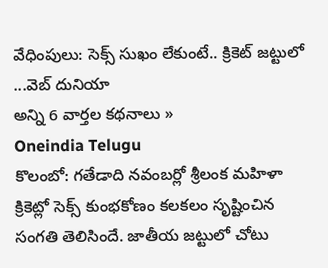వేధింపులు: సెక్స్ సుఖం లేకుంటే.. క్రికెట్ జట్టులో ...వెబ్ దునియా
అన్ని 6 వార్తల కథనాలు »
Oneindia Telugu
కొలంబో: గతేడాది నవంబర్లో శ్రీలంక మహిళా క్రికెట్లో సెక్స్ కుంభకోణం కలకలం సృష్టించిన సంగతి తెలిసిందే. జాతీయ జట్టులో చోటు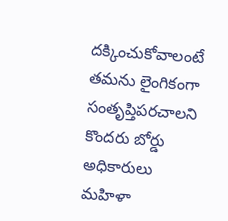దక్కించుకోవాలంటే తమను లైంగికంగా సంతృప్తిపరచాలని కొందరు బోర్డు అధికారులు మహిళా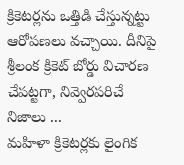క్రికెటర్లను ఒత్తిడి చేస్తున్నట్టు ఆరోపణలు వచ్చాయి. దీనిపై శ్రీలంక క్రికెట్ బోర్డు విచారణ చేపట్టగా, నివ్వెరపరిచే నిజాలు ...
మహిళా క్రికెటర్లకు లైంగిక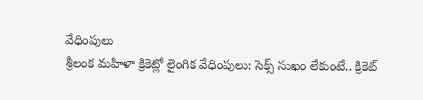వేధింపులు
శ్రీలంక మహిళా క్రికెట్లో లైంగిక వేధింపులు: సెక్స్ సుఖం లేకుంటే.. క్రికెట్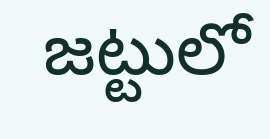జట్టులో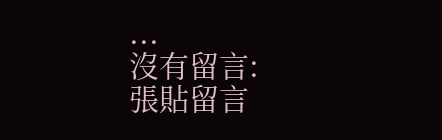...
沒有留言:
張貼留言